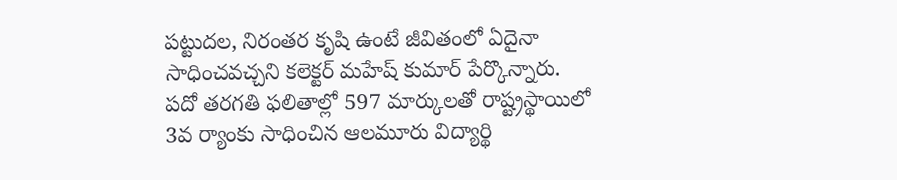పట్టుదల, నిరంతర కృషి ఉంటే జీవితంలో ఏదైనా సాధించవచ్చని కలెక్టర్ మహేష్ కుమార్ పేర్కొన్నారు. పదో తరగతి ఫలితాల్లో 597 మార్కులతో రాష్ట్రస్థాయిలో 3వ ర్యాంకు సాధించిన ఆలమూరు విద్యార్థి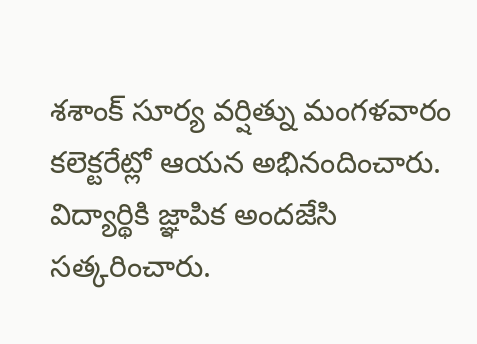శశాంక్ సూర్య వర్షిత్ను మంగళవారం కలెక్టరేట్లో ఆయన అభినందించారు. విద్యార్థికి జ్ఞాపిక అందజేసి సత్కరించారు.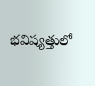భవిష్యత్తులో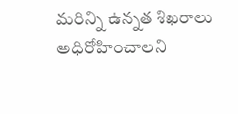మరిన్ని ఉన్నత శిఖరాలు అధిరోహించాలని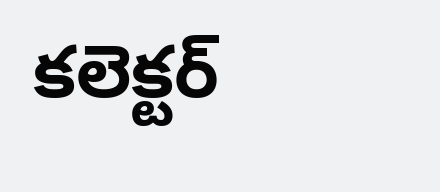కలెక్టర్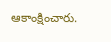ఆకాంక్షించారు.